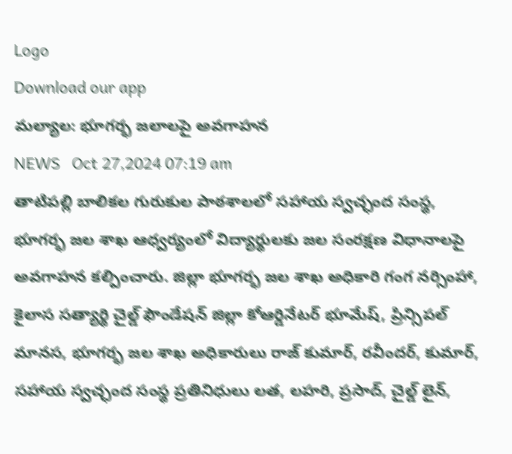Logo
Download our app
మల్యాల: భూగర్భ జలాలపై అవగాహన
NEWS   Oct 27,2024 07:19 am
తాటిపల్లి బాలికల గురుకుల పాఠశాలలో సహాయ స్వచ్ఛంద సంస్థ, భూగర్భ జల శాఖ ఆధ్వర్యంలో విద్యార్థులకు జల సంరక్షణ విధానాలపై అవగాహన కల్పించారు. జిల్లా భూగర్భ జల శాఖ అధికారి గంగ నర్సింహా, కైలాస సత్యార్థి చైల్డ్ ఫౌండేషన్ జిల్లా కోఆర్డినేటర్ భూమేష్, ప్రిన్సిపల్ మానస, భూగర్భ జల శాఖ అధికారులు రాజ్ కుమార్, రవీందర్, కుమార్, సహాయ స్వచ్ఛంద సంస్థ ప్రతినిధులు లత, లహరి, ప్రసాద్, చైల్డ్ లైన్,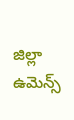జిల్లా ఉమెన్స్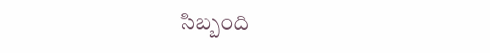సిబ్బంది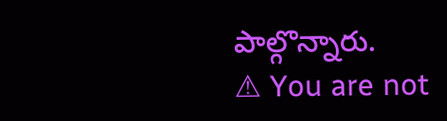పాల్గొన్నారు.
⚠ You are not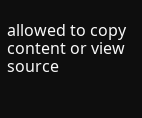allowed to copy content or view source